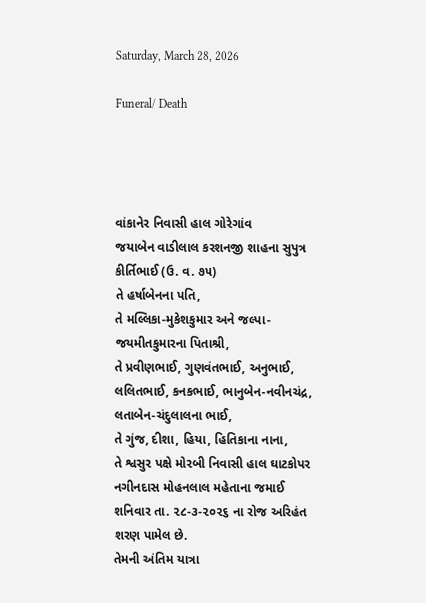Saturday, March 28, 2026

Funeral/ Death




વાંકાનેર નિવાસી હાલ ગોરેગાંવ
જયાબેન વાડીલાલ કરશનજી શાહના સુપુત્ર
કીર્તિભાઈ (ઉ. વ. ૭૫)
તે હર્ષાબેનના પતિ,
તે મલ્લિકા-મુકેશકુમાર અને જલ્પા-જયમીતકુમારના પિતાશ્રી,
તે પ્રવીણભાઈ, ગુણવંતભાઈ, અનુભાઈ, લલિતભાઈ, કનકભાઈ, ભાનુબેન-નવીનચંદ્ર, લતાબેન-ચંદુલાલના ભાઈ,
તે ગુંજ, દીશા, હિયા, હિતિકાના નાના,
તે શ્વસુર પક્ષે મોરબી નિવાસી હાલ ઘાટકોપર નગીનદાસ મોહનલાલ મહેતાના જમાઈ
શનિવાર તા. ૨૮-૩-૨૦૨૬ ના રોજ અરિહંત શરણ પામેલ છે.
તેમની અંતિમ યાત્રા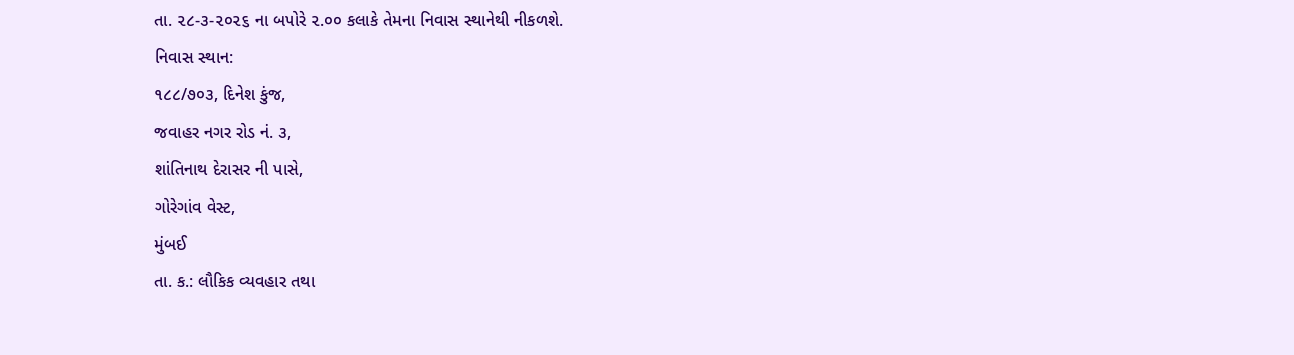તા. ૨૮-૩-૨૦૨૬ ના બપોરે ૨.૦૦ કલાકે તેમના નિવાસ સ્થાનેથી નીકળશે.
નિવાસ સ્થાન:
૧૮૮/૭૦૩, દિનેશ કુંજ,
જવાહર નગર રોડ નં. ૩,
શાંતિનાથ દેરાસર ની પાસે,
ગોરેગાંવ વેસ્ટ,
મુંબઈ
તા. ક.: લૌકિક વ્યવહાર તથા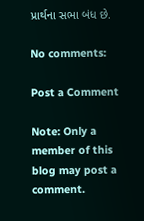પ્રાર્થના સભા બંધ છે.

No comments:

Post a Comment

Note: Only a member of this blog may post a comment.